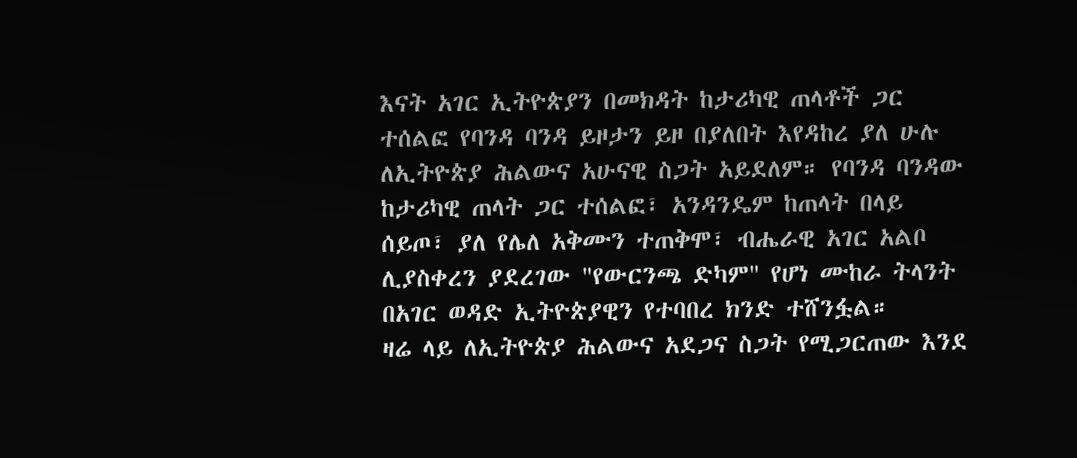እናት አገር ኢትዮጵያን በመክዳት ከታሪካዊ ጠላቶች ጋር ተሰልፎ የባንዳ ባንዳ ይዞታን ይዞ በያለበት እየዳከረ ያለ ሁሉ ለኢትዮጵያ ሕልውና አሁናዊ ስጋት አይደለም። የባንዳ ባንዳው ከታሪካዊ ጠላት ጋር ተሰልፎ፣ አንዳንዴም ከጠላት በላይ ሰይጦ፣ ያለ የሌለ አቅሙን ተጠቅሞ፣ ብሔራዊ አገር አልቦ ሊያስቀረን ያደረገው "የውርንጫ ድካም" የሆነ ሙከራ ትላንት በአገር ወዳድ ኢትዮጵያዊን የተባበረ ክንድ ተሸንፏል።
ዛሬ ላይ ለኢትዮጵያ ሕልውና አደጋና ስጋት የሚጋርጠው እንደ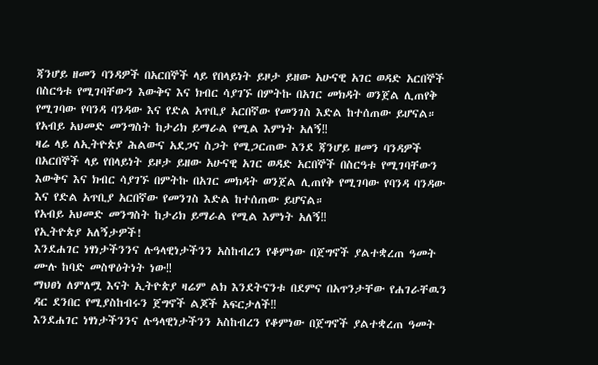ጃንሆይ ዘመን ባንዳዎች በአርበኞች ላይ የበላይነት ይዞታ ይዘው አሁናዊ አገር ወዳድ አርበኞች በስርዓቱ የሚገባቸውን እውቅና እና ክብር ሳያገኙ በምትኩ በአገር መክዳት ወንጀል ሊጠየቅ የሚገባው የባንዳ ባንዳው እና የድል አጥቢያ አርበኛው የመንገስ እድል ከተሰጠው ይሆናል።
የአብይ አህመድ መንግስት ከታሪክ ይማራል የሚል እምነት አለኝ‼
ዛሬ ላይ ለኢትዮጵያ ሕልውና አደጋና ስጋት የሚጋርጠው እንደ ጃንሆይ ዘመን ባንዳዎች በአርበኞች ላይ የበላይነት ይዞታ ይዘው አሁናዊ አገር ወዳድ አርበኞች በስርዓቱ የሚገባቸውን እውቅና እና ክብር ሳያገኙ በምትኩ በአገር መክዳት ወንጀል ሊጠየቅ የሚገባው የባንዳ ባንዳው እና የድል አጥቢያ አርበኛው የመንገስ እድል ከተሰጠው ይሆናል።
የአብይ አህመድ መንግስት ከታሪክ ይማራል የሚል እምነት አለኝ‼
የኢትዮጵያ አለኝታዎች!
እንደሐገር ነፃነታችንንና ሉዓላዊነታችንን አስከብረን የቆምነው በጀግኖች ያልተቋረጠ ዓመት ሙሉ ከባድ መስዋዕትነት ነው‼
ማህፀነ ለምለሟ እናት ኢትዮጵያ ዛሬም ልክ እንደትናንቱ በደምና በአጥንታቸው የሐገራቸዉን ዳር ደንበር የሚያስከብሩን ጀግኖች ልጆች አፍርታለች‼
እንደሐገር ነፃነታችንንና ሉዓላዊነታችንን አስከብረን የቆምነው በጀግኖች ያልተቋረጠ ዓመት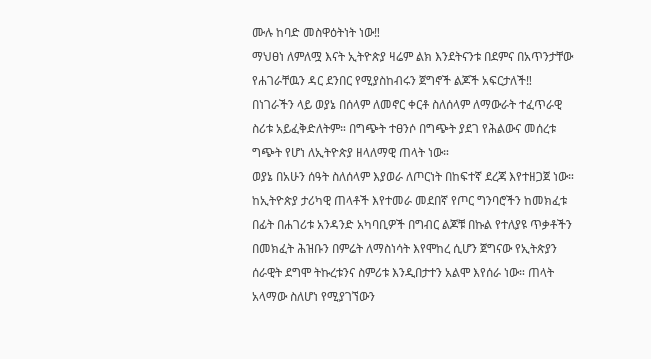ሙሉ ከባድ መስዋዕትነት ነው‼
ማህፀነ ለምለሟ እናት ኢትዮጵያ ዛሬም ልክ እንደትናንቱ በደምና በአጥንታቸው የሐገራቸዉን ዳር ደንበር የሚያስከብሩን ጀግኖች ልጆች አፍርታለች‼
በነገራችን ላይ ወያኔ በሰላም ለመኖር ቀርቶ ስለሰላም ለማውራት ተፈጥራዊ ስሪቱ አይፈቅድለትም። በግጭት ተፀንሶ በግጭት ያደገ የሕልውና መሰረቱ ግጭት የሆነ ለኢትዮጵያ ዘላለማዊ ጠላት ነው።
ወያኔ በአሁን ሰዓት ስለሰላም እያወራ ለጦርነት በከፍተኛ ደረጃ እየተዘጋጀ ነው። ከኢትዮጵያ ታሪካዊ ጠላቶች እየተመራ መደበኛ የጦር ግንባሮችን ከመክፈቱ በፊት በሐገሪቱ አንዳንድ አካባቢዎች በግብር ልጆቹ በኩል የተለያዩ ጥቃቶችን በመክፈት ሕዝቡን በምሬት ለማስነሳት እየሞከረ ሲሆን ጀግናው የኢትጵያን ሰራዊት ደግሞ ትኩረቱንና ስምሪቱ እንዲበታተን አልሞ እየሰራ ነው። ጠላት አላማው ስለሆነ የሚያገኘውን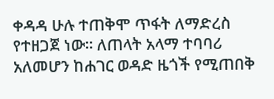ቀዳዳ ሁሉ ተጠቅሞ ጥፋት ለማድረስ የተዘጋጀ ነው። ለጠላት አላማ ተባባሪ አለመሆን ከሐገር ወዳድ ዜጎች የሚጠበቅ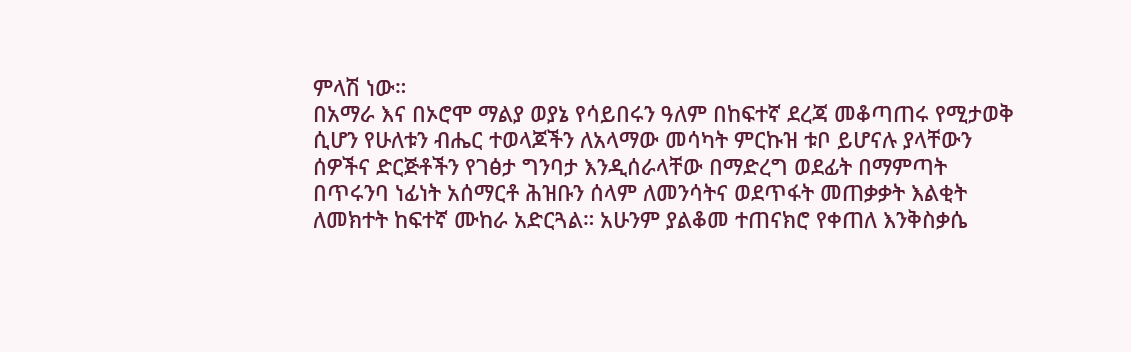ምላሽ ነው።
በአማራ እና በኦሮሞ ማልያ ወያኔ የሳይበሩን ዓለም በከፍተኛ ደረጃ መቆጣጠሩ የሚታወቅ ሲሆን የሁለቱን ብሔር ተወላጆችን ለአላማው መሳካት ምርኩዝ ቱቦ ይሆናሉ ያላቸውን ሰዎችና ድርጅቶችን የገፅታ ግንባታ እንዲሰራላቸው በማድረግ ወደፊት በማምጣት በጥሩንባ ነፊነት አሰማርቶ ሕዝቡን ሰላም ለመንሳትና ወደጥፋት መጠቃቃት እልቂት ለመክተት ከፍተኛ ሙከራ አድርጓል። አሁንም ያልቆመ ተጠናክሮ የቀጠለ እንቅስቃሴ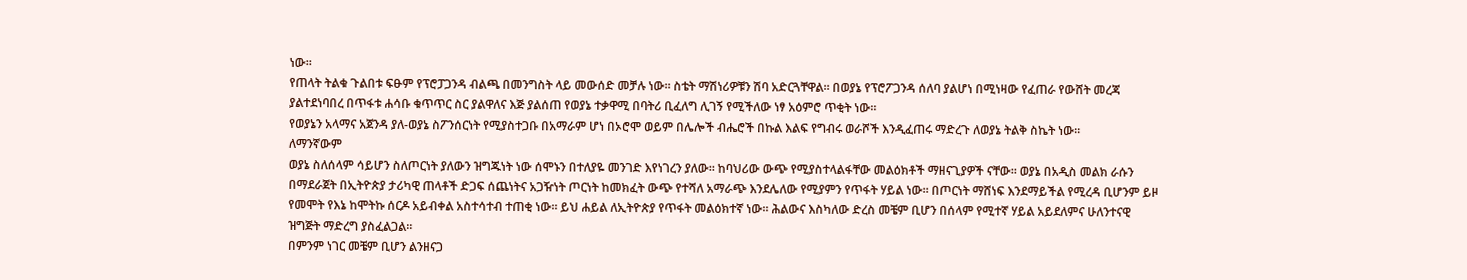ነው።
የጠላት ትልቁ ጉልበቱ ፍፁም የፕሮፓጋንዳ ብልጫ በመንግስት ላይ መውሰድ መቻሉ ነው። ስቴት ማሽነሪዎቹን ሽባ አድርጓቸዋል። በወያኔ የፕሮፖጋንዳ ሰለባ ያልሆነ በሚነዛው የፈጠራ የውሸት መረጃ ያልተደነባበረ በጥፋቱ ሐሳቡ ቁጥጥር ስር ያልዋለና እጅ ያልሰጠ የወያኔ ተቃዋሚ በባትሪ ቢፈለግ ሊገኝ የሚችለው ነፃ አዕምሮ ጥቂት ነው።
የወያኔን አላማና አጀንዳ ያለ-ወያኔ ስፖንሰርነት የሚያስተጋቡ በአማራም ሆነ በኦሮሞ ወይም በሌሎች ብሔሮች በኩል እልፍ የግብሩ ወራሾች እንዲፈጠሩ ማድረጉ ለወያኔ ትልቅ ስኬት ነው።
ለማንኛውም
ወያኔ ስለሰላም ሳይሆን ስለጦርነት ያለውን ዝግጁነት ነው ሰሞኑን በተለያዬ መንገድ እየነገረን ያለው። ከባህሪው ውጭ የሚያስተላልፋቸው መልዕክቶች ማዘናጊያዎች ናቸው። ወያኔ በአዲስ መልክ ራሱን በማደራጀት በኢትዮጵያ ታሪካዊ ጠላቶች ድጋፍ ሰጨነትና አጋዥነት ጦርነት ከመክፈት ውጭ የተሻለ አማራጭ እንደሌለው የሚያምን የጥፋት ሃይል ነው። በጦርነት ማሸነፍ እንደማይችል የሚረዳ ቢሆንም ይዞ የመሞት የእኔ ከሞትኩ ሰርዶ አይብቀል አስተሳተብ ተጠቂ ነው። ይህ ሐይል ለኢትዮጵያ የጥፋት መልዕክተኛ ነው። ሕልውና እስካለው ድረስ መቼም ቢሆን በሰላም የሚተኛ ሃይል አይደለምና ሁለንተናዊ ዝግጅት ማድረግ ያስፈልጋል።
በምንም ነገር መቼም ቢሆን ልንዘናጋ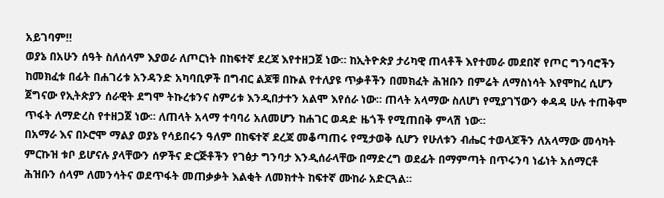አይገባም‼
ወያኔ በአሁን ሰዓት ስለሰላም እያወራ ለጦርነት በከፍተኛ ደረጃ እየተዘጋጀ ነው። ከኢትዮጵያ ታሪካዊ ጠላቶች እየተመራ መደበኛ የጦር ግንባሮችን ከመክፈቱ በፊት በሐገሪቱ አንዳንድ አካባቢዎች በግብር ልጆቹ በኩል የተለያዩ ጥቃቶችን በመክፈት ሕዝቡን በምሬት ለማስነሳት እየሞከረ ሲሆን ጀግናው የኢትጵያን ሰራዊት ደግሞ ትኩረቱንና ስምሪቱ እንዲበታተን አልሞ እየሰራ ነው። ጠላት አላማው ስለሆነ የሚያገኘውን ቀዳዳ ሁሉ ተጠቅሞ ጥፋት ለማድረስ የተዘጋጀ ነው። ለጠላት አላማ ተባባሪ አለመሆን ከሐገር ወዳድ ዜጎች የሚጠበቅ ምላሽ ነው።
በአማራ እና በኦሮሞ ማልያ ወያኔ የሳይበሩን ዓለም በከፍተኛ ደረጃ መቆጣጠሩ የሚታወቅ ሲሆን የሁለቱን ብሔር ተወላጆችን ለአላማው መሳካት ምርኩዝ ቱቦ ይሆናሉ ያላቸውን ሰዎችና ድርጅቶችን የገፅታ ግንባታ እንዲሰራላቸው በማድረግ ወደፊት በማምጣት በጥሩንባ ነፊነት አሰማርቶ ሕዝቡን ሰላም ለመንሳትና ወደጥፋት መጠቃቃት እልቂት ለመክተት ከፍተኛ ሙከራ አድርጓል።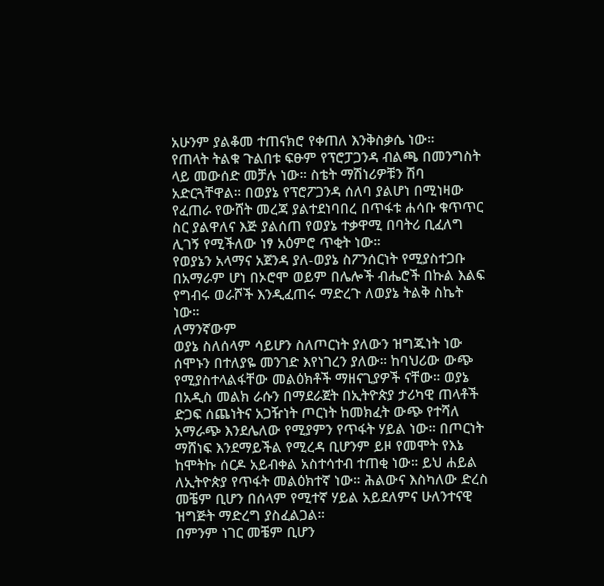አሁንም ያልቆመ ተጠናክሮ የቀጠለ እንቅስቃሴ ነው።
የጠላት ትልቁ ጉልበቱ ፍፁም የፕሮፓጋንዳ ብልጫ በመንግስት ላይ መውሰድ መቻሉ ነው። ስቴት ማሽነሪዎቹን ሽባ አድርጓቸዋል። በወያኔ የፕሮፖጋንዳ ሰለባ ያልሆነ በሚነዛው የፈጠራ የውሸት መረጃ ያልተደነባበረ በጥፋቱ ሐሳቡ ቁጥጥር ስር ያልዋለና እጅ ያልሰጠ የወያኔ ተቃዋሚ በባትሪ ቢፈለግ ሊገኝ የሚችለው ነፃ አዕምሮ ጥቂት ነው።
የወያኔን አላማና አጀንዳ ያለ-ወያኔ ስፖንሰርነት የሚያስተጋቡ በአማራም ሆነ በኦሮሞ ወይም በሌሎች ብሔሮች በኩል እልፍ የግብሩ ወራሾች እንዲፈጠሩ ማድረጉ ለወያኔ ትልቅ ስኬት ነው።
ለማንኛውም
ወያኔ ስለሰላም ሳይሆን ስለጦርነት ያለውን ዝግጁነት ነው ሰሞኑን በተለያዬ መንገድ እየነገረን ያለው። ከባህሪው ውጭ የሚያስተላልፋቸው መልዕክቶች ማዘናጊያዎች ናቸው። ወያኔ በአዲስ መልክ ራሱን በማደራጀት በኢትዮጵያ ታሪካዊ ጠላቶች ድጋፍ ሰጨነትና አጋዥነት ጦርነት ከመክፈት ውጭ የተሻለ አማራጭ እንደሌለው የሚያምን የጥፋት ሃይል ነው። በጦርነት ማሸነፍ እንደማይችል የሚረዳ ቢሆንም ይዞ የመሞት የእኔ ከሞትኩ ሰርዶ አይብቀል አስተሳተብ ተጠቂ ነው። ይህ ሐይል ለኢትዮጵያ የጥፋት መልዕክተኛ ነው። ሕልውና እስካለው ድረስ መቼም ቢሆን በሰላም የሚተኛ ሃይል አይደለምና ሁለንተናዊ ዝግጅት ማድረግ ያስፈልጋል።
በምንም ነገር መቼም ቢሆን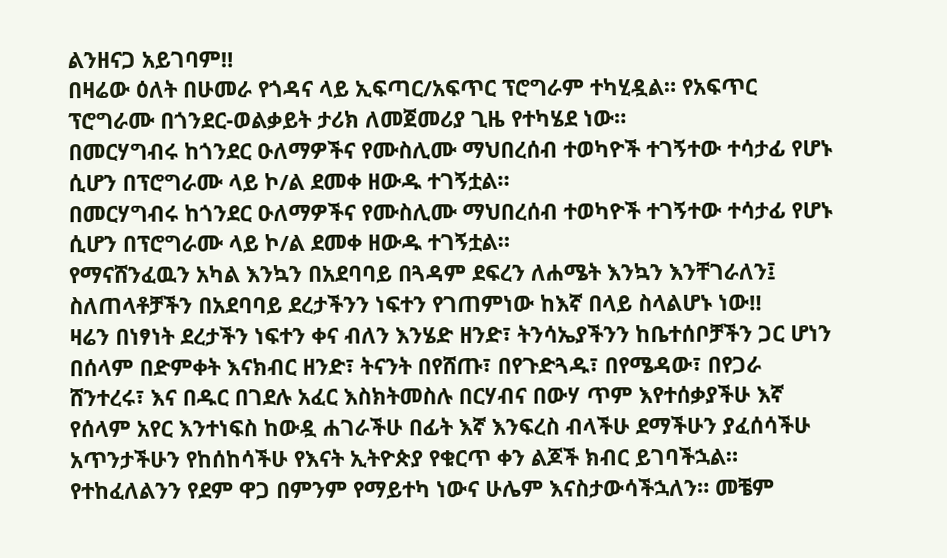ልንዘናጋ አይገባም‼
በዛሬው ዕለት በሁመራ የጎዳና ላይ ኢፍጣር/አፍጥር ፕሮግራም ተካሂዷል። የአፍጥር ፕሮግራሙ በጎንደር-ወልቃይት ታሪክ ለመጀመሪያ ጊዜ የተካሄደ ነው።
በመርሃግብሩ ከጎንደር ዑለማዎችና የሙስሊሙ ማህበረሰብ ተወካዮች ተገኝተው ተሳታፊ የሆኑ ሲሆን በፕሮግራሙ ላይ ኮ/ል ደመቀ ዘውዱ ተገኝቷል።
በመርሃግብሩ ከጎንደር ዑለማዎችና የሙስሊሙ ማህበረሰብ ተወካዮች ተገኝተው ተሳታፊ የሆኑ ሲሆን በፕሮግራሙ ላይ ኮ/ል ደመቀ ዘውዱ ተገኝቷል።
የማናሸንፈዉን አካል እንኳን በአደባባይ በጓዳም ደፍረን ለሐሜት እንኳን እንቸገራለን፤ ስለጠላቶቻችን በአደባባይ ደረታችንን ነፍተን የገጠምነው ከእኛ በላይ ስላልሆኑ ነው‼
ዛሬን በነፃነት ደረታችን ነፍተን ቀና ብለን እንሄድ ዘንድ፣ ትንሳኤያችንን ከቤተሰቦቻችን ጋር ሆነን በሰላም በድምቀት እናክብር ዘንድ፣ ትናንት በየሸጡ፣ በየጉድጓዱ፣ በየሜዳው፣ በየጋራ ሸንተረሩ፣ እና በዱር በገደሉ አፈር እስክትመስሉ በርሃብና በውሃ ጥም እየተሰቃያችሁ እኛ የሰላም አየር እንተነፍስ ከውዷ ሐገራችሁ በፊት እኛ እንፍረስ ብላችሁ ደማችሁን ያፈሰሳችሁ አጥንታችሁን የከሰከሳችሁ የእናት ኢትዮጵያ የቁርጥ ቀን ልጆች ክብር ይገባችኋል።
የተከፈለልንን የደም ዋጋ በምንም የማይተካ ነውና ሁሌም እናስታውሳችኋለን። መቼም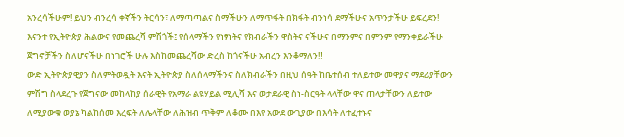አንረሳችሁም! ይህን ብንረሳ ቀኛችን ትርሳን፣ ለማጣጣልና ስማችሁን ለማጥፋት በክፋት ብንነሳ ደማችሁና አጥንታችሁ ይፍረደን!
እናንተ የኢትዮጵያ ሕልውና የመጨረሻ ምሽጎች፤ የሰላማችን የነፃነትና የክብራችን ዋስትና ናችሁና በማንምና በምንም የማንቀይራችሁ ጀግኖቻችን ስለሆናችሁ በነገሮች ሁሉ እስከመጨረሻው ድረስ ከጎናችሁ አብረን እንቆማለን‼
ውድ ኢትዮጵያዊያን ስለምትወዷት እናት ኢትዮጵያ ስለሰላማችንና ስለክብራችን በዚህ ሰዓት ከቤተሰብ ተለይተው መዋያና ማደሪያቸውን ምሽግ ስላደረጉ የጀግናው መከላከያ ሰራዊት የአማራ ልዩሃይል ሚሊሻ እና ወታደራዊ ስነ-ስርዓት ላላቸው ዋና ጠላታቸውን ለይተው ለሚያውቁ ወያኔ ካልከሰመ እረፍት ለሌላቸው ለሕዝብ ጥቅም ለቆሙ በእየ አውደ ውጊያው በእሳት ለተፈተኑና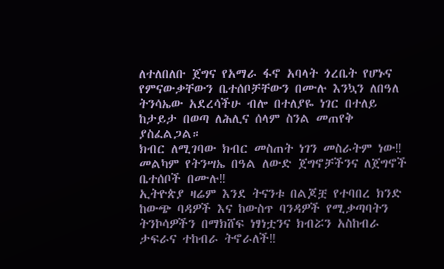ለተለበለቡ ጀግና የአማራ ፋኖ አባላት ጎረቤት የሆኑና የምናውቃቸውን ቤተሰቦቻቸውን በሙሉ እንኳን ለበዓለ ትንሳኤው አደረሳችሁ ብሎ በተለያዬ ነገር በተለይ ከታይታ በወጣ ለሕሊና ሰላም ስንል መጠየቅ ያስፈልጋል።
ክብር ለሚገባው ክብር መስጠት ነገን መስራትም ነው‼
መልካም የትንሣኤ በዓል ለውድ ጀግኖቻችንና ለጀግኖች ቤተሰቦች በሙሉ‼
ኢትዮጵያ ዛሬም እንደ ትናንቱ በልጆቿ የተባበረ ክንድ ከውጭ ባዳዎች እና ከውስጥ ባንዳዎች የሚቃጣባትን ትንኮሳዎችን በማክሸፍ ነፃነቷንና ክብሯን አስከብራ ታፍራና ተከብራ ትኖራለች‼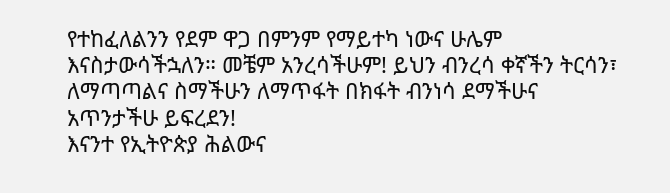የተከፈለልንን የደም ዋጋ በምንም የማይተካ ነውና ሁሌም እናስታውሳችኋለን። መቼም አንረሳችሁም! ይህን ብንረሳ ቀኛችን ትርሳን፣ ለማጣጣልና ስማችሁን ለማጥፋት በክፋት ብንነሳ ደማችሁና አጥንታችሁ ይፍረደን!
እናንተ የኢትዮጵያ ሕልውና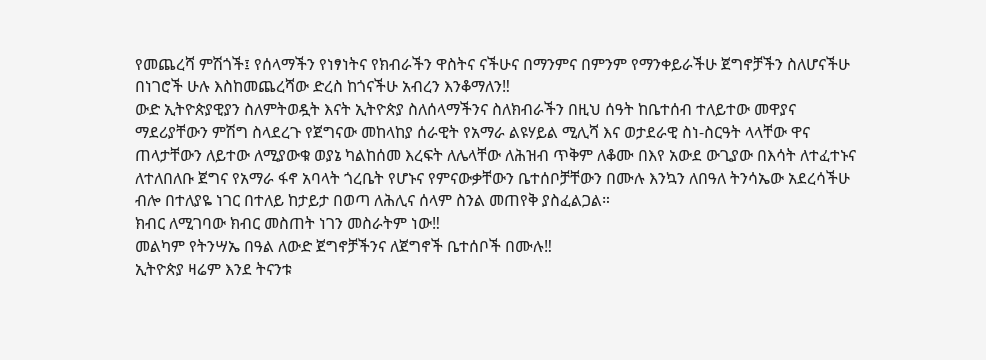የመጨረሻ ምሽጎች፤ የሰላማችን የነፃነትና የክብራችን ዋስትና ናችሁና በማንምና በምንም የማንቀይራችሁ ጀግኖቻችን ስለሆናችሁ በነገሮች ሁሉ እስከመጨረሻው ድረስ ከጎናችሁ አብረን እንቆማለን‼
ውድ ኢትዮጵያዊያን ስለምትወዷት እናት ኢትዮጵያ ስለሰላማችንና ስለክብራችን በዚህ ሰዓት ከቤተሰብ ተለይተው መዋያና ማደሪያቸውን ምሽግ ስላደረጉ የጀግናው መከላከያ ሰራዊት የአማራ ልዩሃይል ሚሊሻ እና ወታደራዊ ስነ-ስርዓት ላላቸው ዋና ጠላታቸውን ለይተው ለሚያውቁ ወያኔ ካልከሰመ እረፍት ለሌላቸው ለሕዝብ ጥቅም ለቆሙ በእየ አውደ ውጊያው በእሳት ለተፈተኑና ለተለበለቡ ጀግና የአማራ ፋኖ አባላት ጎረቤት የሆኑና የምናውቃቸውን ቤተሰቦቻቸውን በሙሉ እንኳን ለበዓለ ትንሳኤው አደረሳችሁ ብሎ በተለያዬ ነገር በተለይ ከታይታ በወጣ ለሕሊና ሰላም ስንል መጠየቅ ያስፈልጋል።
ክብር ለሚገባው ክብር መስጠት ነገን መስራትም ነው‼
መልካም የትንሣኤ በዓል ለውድ ጀግኖቻችንና ለጀግኖች ቤተሰቦች በሙሉ‼
ኢትዮጵያ ዛሬም እንደ ትናንቱ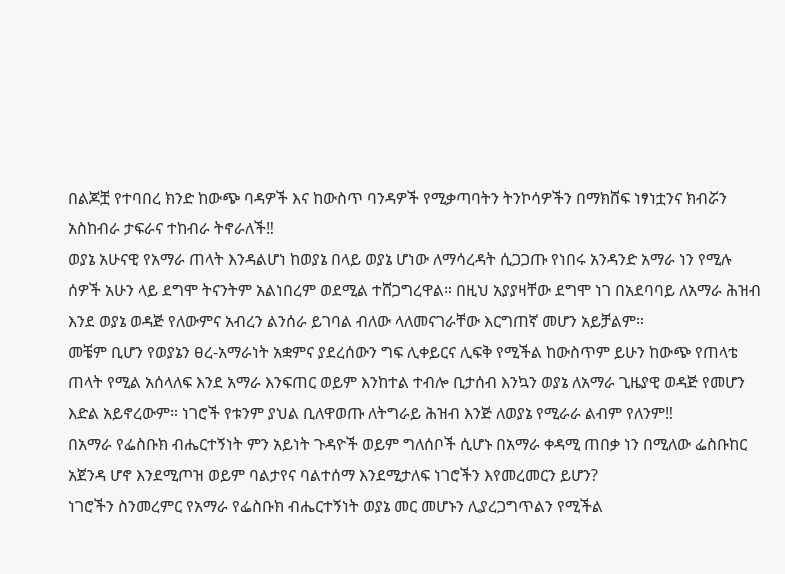በልጆቿ የተባበረ ክንድ ከውጭ ባዳዎች እና ከውስጥ ባንዳዎች የሚቃጣባትን ትንኮሳዎችን በማክሸፍ ነፃነቷንና ክብሯን አስከብራ ታፍራና ተከብራ ትኖራለች‼
ወያኔ አሁናዊ የአማራ ጠላት እንዳልሆነ ከወያኔ በላይ ወያኔ ሆነው ለማሳረዳት ሲጋጋጡ የነበሩ አንዳንድ አማራ ነን የሚሉ ሰዎች አሁን ላይ ደግሞ ትናንትም አልነበረም ወደሚል ተሸጋግረዋል። በዚህ አያያዛቸው ደግሞ ነገ በአደባባይ ለአማራ ሕዝብ እንደ ወያኔ ወዳጅ የለውምና አብረን ልንሰራ ይገባል ብለው ላለመናገራቸው እርግጠኛ መሆን አይቻልም።
መቼም ቢሆን የወያኔን ፀረ-አማራነት አቋምና ያደረሰውን ግፍ ሊቀይርና ሊፍቅ የሚችል ከውስጥም ይሁን ከውጭ የጠላቴ ጠላት የሚል አሰላለፍ እንደ አማራ እንፍጠር ወይም እንከተል ተብሎ ቢታሰብ እንኳን ወያኔ ለአማራ ጊዜያዊ ወዳጅ የመሆን እድል አይኖረውም። ነገሮች የቱንም ያህል ቢለዋወጡ ለትግራይ ሕዝብ እንጅ ለወያኔ የሚራራ ልብም የለንም‼
በአማራ የፌስቡክ ብሔርተኝነት ምን አይነት ጉዳዮች ወይም ግለሰቦች ሲሆኑ በአማራ ቀዳሚ ጠበቃ ነን በሚለው ፌስቡከር አጀንዳ ሆኖ እንደሚጦዝ ወይም ባልታየና ባልተሰማ እንደሚታለፍ ነገሮችን እየመረመርን ይሆን?
ነገሮችን ስንመረምር የአማራ የፌስቡክ ብሔርተኝነት ወያኔ መር መሆኑን ሊያረጋግጥልን የሚችል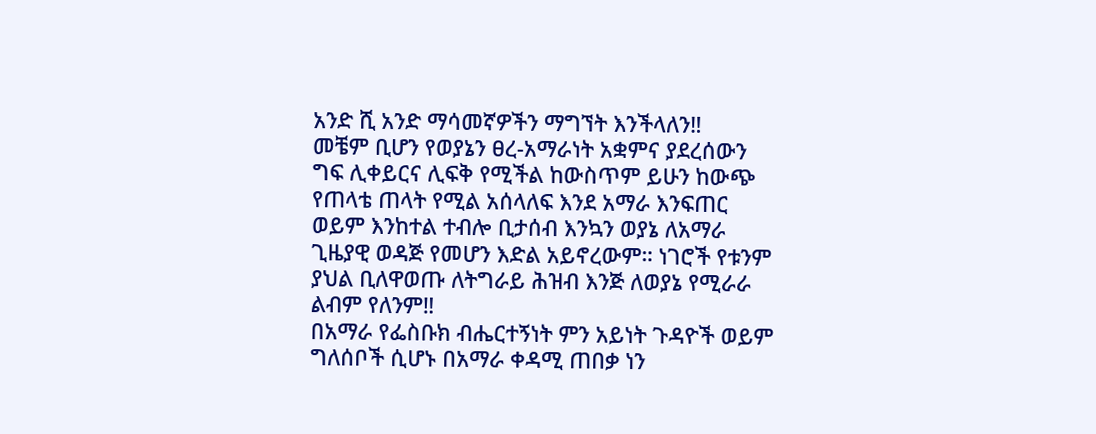አንድ ሺ አንድ ማሳመኛዎችን ማግኘት እንችላለን‼
መቼም ቢሆን የወያኔን ፀረ-አማራነት አቋምና ያደረሰውን ግፍ ሊቀይርና ሊፍቅ የሚችል ከውስጥም ይሁን ከውጭ የጠላቴ ጠላት የሚል አሰላለፍ እንደ አማራ እንፍጠር ወይም እንከተል ተብሎ ቢታሰብ እንኳን ወያኔ ለአማራ ጊዜያዊ ወዳጅ የመሆን እድል አይኖረውም። ነገሮች የቱንም ያህል ቢለዋወጡ ለትግራይ ሕዝብ እንጅ ለወያኔ የሚራራ ልብም የለንም‼
በአማራ የፌስቡክ ብሔርተኝነት ምን አይነት ጉዳዮች ወይም ግለሰቦች ሲሆኑ በአማራ ቀዳሚ ጠበቃ ነን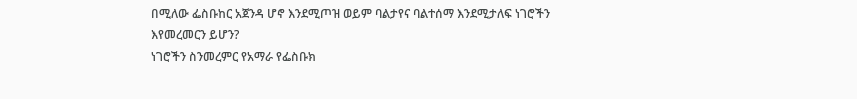በሚለው ፌስቡከር አጀንዳ ሆኖ እንደሚጦዝ ወይም ባልታየና ባልተሰማ እንደሚታለፍ ነገሮችን እየመረመርን ይሆን?
ነገሮችን ስንመረምር የአማራ የፌስቡክ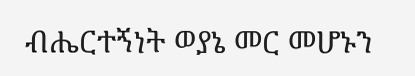ብሔርተኝነት ወያኔ መር መሆኑን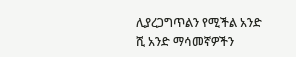ሊያረጋግጥልን የሚችል አንድ ሺ አንድ ማሳመኛዎችን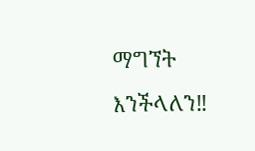ማግኘት እንችላለን‼